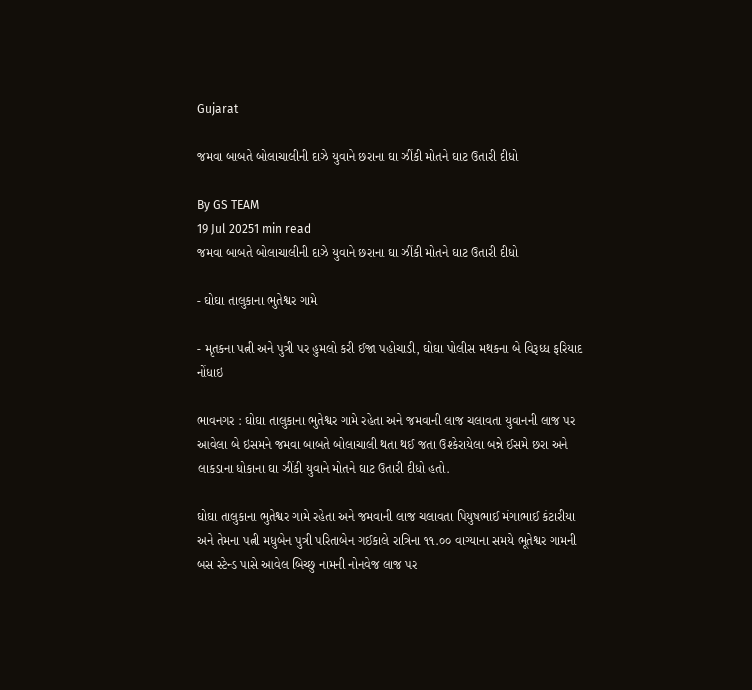Gujarat

જમવા બાબતે બોલાચાલીની દાઝે યુવાને છરાના ઘા ઝીંકી મોતને ઘાટ ઉતારી દીધો

By GS TEAM
19 Jul 20251 min read
જમવા બાબતે બોલાચાલીની દાઝે યુવાને છરાના ઘા ઝીંકી મોતને ઘાટ ઉતારી દીધો

- ઘોઘા તાલુકાના ભુતેશ્વર ગામે

- મૃતકના પત્ની અને પુત્રી પર હુમલો કરી ઈજા પહોચાડી, ઘોઘા પોલીસ મથકના બે વિરૂધ્ધ ફરિયાદ નોંધાઇ

ભાવનગર : ઘોઘા તાલુકાના ભુતેશ્વર ગામે રહેતા અને જમવાની લાજ ચલાવતા યુવાનની લાજ પર આવેલા બે ઇસમને જમવા બાબતે બોલાચાલી થતા થઈ જતા ઉશ્કેરાયેલા બન્ને ઈસમે છરા અને લાકડાના ધોકાના ઘા ઝીંકી યુવાને મોતને ઘાટ ઉતારી દીધો હતો.

ઘોઘા તાલુકાના ભુતેશ્વર ગામે રહેતા અને જમવાની લાજ ચલાવતા પિયુષભાઈ મંગાભાઈ કંટારીયા અને તેમના પત્ની મધુબેન પુત્રી પરિતાબેન ગઈકાલે રાત્રિના ૧૧.૦૦ વાગ્યાના સમયે ભૂતેશ્વર ગામની બસ સ્ટેન્ડ પાસે આવેલ બિચ્છુ નામની નોનવેજ લાજ પર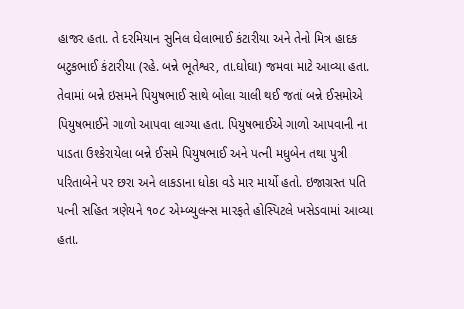હાજર હતા. તે દરમિયાન સુનિલ ઘેલાભાઈ કંટારીયા અને તેનો મિત્ર હાદક બટુકભાઈ કંટારીયા (રહે. બન્ને ભૂતેશ્વર, તા.ઘોઘા) જમવા માટે આવ્યા હતા. તેવામાં બન્ને ઇસમને પિયુષભાઈ સાથે બોલા ચાલી થઈ જતાં બન્ને ઈસમોએ પિયુષભાઈને ગાળો આપવા લાગ્યા હતા. પિયુષભાઈએ ગાળો આપવાની ના પાડતા ઉશ્કેરાયેલા બન્ને ઈસમે પિયુષભાઈ અને પત્ની મધુબેન તથા પુત્રી પરિતાબેને પર છરા અને લાકડાના ધોકા વડે માર માર્યો હતો. ઇજાગ્રસ્ત પતિ પત્ની સહિત ત્રણેયને ૧૦૮ એમ્બ્યુલન્સ મારફતે હોસ્પિટલે ખસેડવામાં આવ્યા હતા.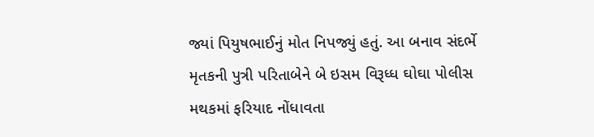જ્યાં પિયુષભાઈનું મોત નિપજ્યું હતું. આ બનાવ સંદર્ભે મૃતકની પુત્રી પરિતાબેને બે ઇસમ વિરૂધ્ધ ઘોઘા પોલીસ મથકમાં ફરિયાદ નોંધાવતા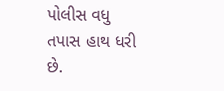પોલીસ વધુ તપાસ હાથ ધરી છે.